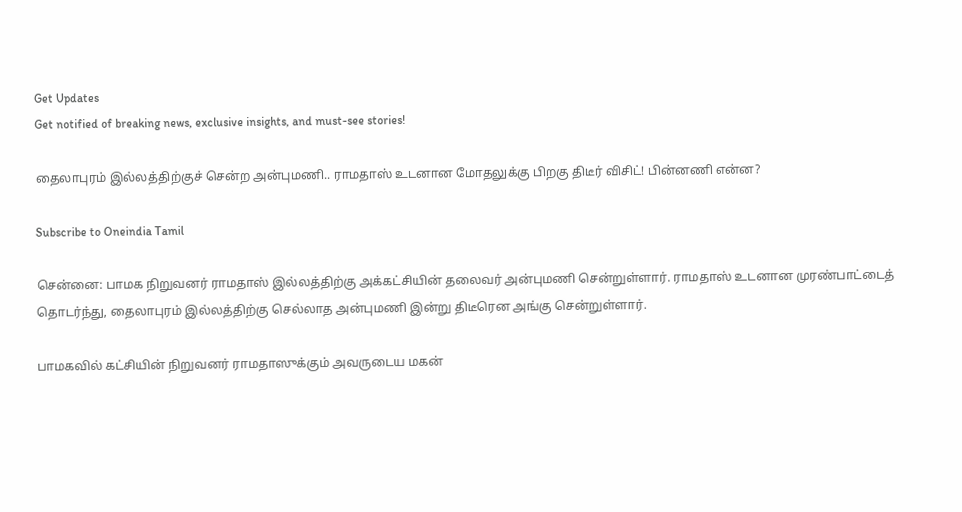Get Updates
Get notified of breaking news, exclusive insights, and must-see stories!

தைலாபுரம் இல்லத்திற்குச் சென்ற அன்புமணி.. ராமதாஸ் உடனான மோதலுக்கு பிறகு திடீர் விசிட்! பின்னணி என்ன?

Subscribe to Oneindia Tamil

சென்னை: பாமக நிறுவனர் ராமதாஸ் இல்லத்திற்கு அக்கட்சியின் தலைவர் அன்புமணி சென்றுள்ளார். ராமதாஸ் உடனான முரண்பாட்டைத் தொடர்ந்து, தைலாபுரம் இல்லத்திற்கு செல்லாத அன்புமணி இன்று திடீரென அங்கு சென்றுள்ளார்.

பாமகவில் கட்சியின் நிறுவனர் ராமதாஸுக்கும் அவருடைய மகன்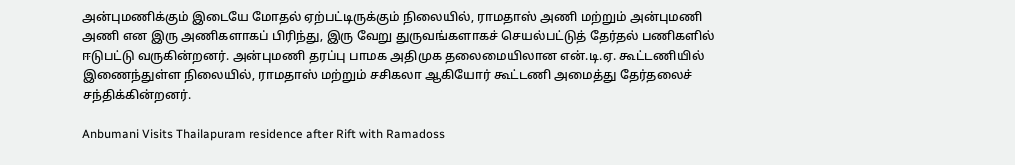அன்புமணிக்கும் இடையே மோதல் ஏற்பட்டிருக்கும் நிலையில், ராமதாஸ் அணி மற்றும் அன்புமணி அணி என இரு அணிகளாகப் பிரிந்து, இரு வேறு துருவங்களாகச் செயல்பட்டுத் தேர்தல் பணிகளில் ஈடுபட்டு வருகின்றனர். அன்புமணி தரப்பு பாமக அதிமுக தலைமையிலான என்.டி.ஏ. கூட்டணியில் இணைந்துள்ள நிலையில், ராமதாஸ் மற்றும் சசிகலா ஆகியோர் கூட்டணி அமைத்து தேர்தலைச் சந்திக்கின்றனர்.

Anbumani Visits Thailapuram residence after Rift with Ramadoss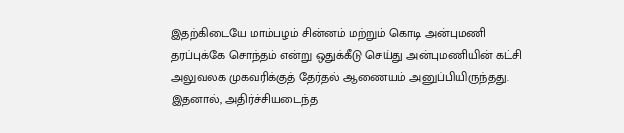இதற்கிடையே மாம்பழம் சின்னம் மற்றும் கொடி அன்புமணி தரப்புக்கே சொந்தம் என்று ஒதுக்கீடு செய்து அன்புமணியின் கட்சி அலுவலக முகவரிக்குத் தேர்தல் ஆணையம் அனுப்பியிருந்தது. இதனால், அதிர்ச்சியடைந்த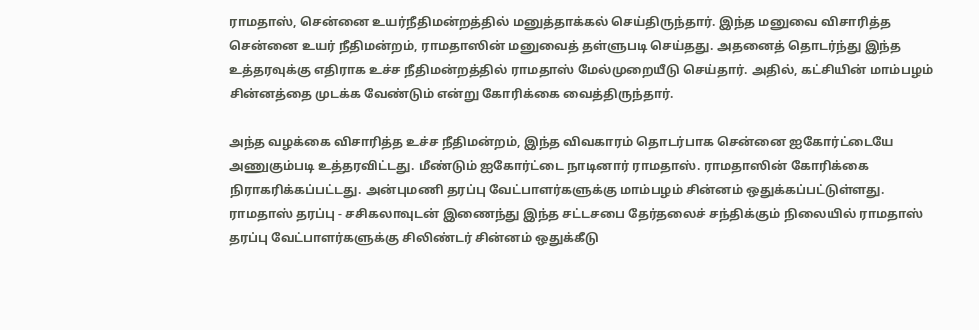ராமதாஸ், சென்னை உயர்நீதிமன்றத்தில் மனுத்தாக்கல் செய்திருந்தார். இந்த மனுவை விசாரித்த சென்னை உயர் நீதிமன்றம், ராமதாஸின் மனுவைத் தள்ளுபடி செய்தது. அதனைத் தொடர்ந்து இந்த உத்தரவுக்கு எதிராக உச்ச நீதிமன்றத்தில் ராமதாஸ் மேல்முறையீடு செய்தார். அதில், கட்சியின் மாம்பழம் சின்னத்தை முடக்க வேண்டும் என்று கோரிக்கை வைத்திருந்தார்.

அந்த வழக்கை விசாரித்த உச்ச நீதிமன்றம், இந்த விவகாரம் தொடர்பாக சென்னை ஐகோர்ட்டையே அணுகும்படி உத்தரவிட்டது. மீண்டும் ஐகோர்ட்டை நாடினார் ராமதாஸ். ராமதாஸின் கோரிக்கை நிராகரிக்கப்பட்டது. அன்புமணி தரப்பு வேட்பாளர்களுக்கு மாம்பழம் சின்னம் ஒதுக்கப்பட்டுள்ளது. ராமதாஸ் தரப்பு - சசிகலாவுடன் இணைந்து இந்த சட்டசபை தேர்தலைச் சந்திக்கும் நிலையில் ராமதாஸ் தரப்பு வேட்பாளர்களுக்கு சிலிண்டர் சின்னம் ஒதுக்கீடு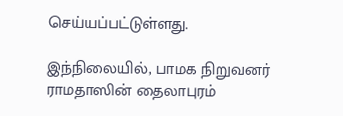செய்யப்பட்டுள்ளது.

இந்நிலையில், பாமக நிறுவனர் ராமதாஸின் தைலாபுரம்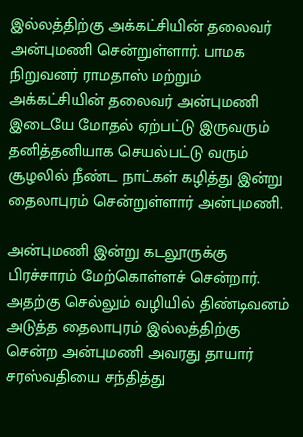இல்லத்திற்கு அக்கட்சியின் தலைவர் அன்புமணி சென்றுள்ளார். பாமக நிறுவனர் ராமதாஸ் மற்றும் அக்கட்சியின் தலைவர் அன்புமணி இடையே மோதல் ஏற்பட்டு இருவரும் தனித்தனியாக செயல்பட்டு வரும் சூழலில் நீண்ட நாட்கள் கழித்து இன்று தைலாபுரம் சென்றுள்ளார் அன்புமணி.

அன்புமணி இன்று கடலூருக்கு பிரச்சாரம் மேற்கொள்ளச் சென்றார். அதற்கு செல்லும் வழியில் திண்டிவனம் அடுத்த தைலாபுரம் இல்லத்திற்கு சென்ற அன்புமணி அவரது தாயார் சரஸ்வதியை சந்தித்து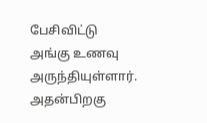பேசிவிட்டு அங்கு உணவு அருந்தியுள்ளார். அதன்பிறகு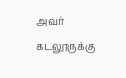அவர் கடலூருக்கு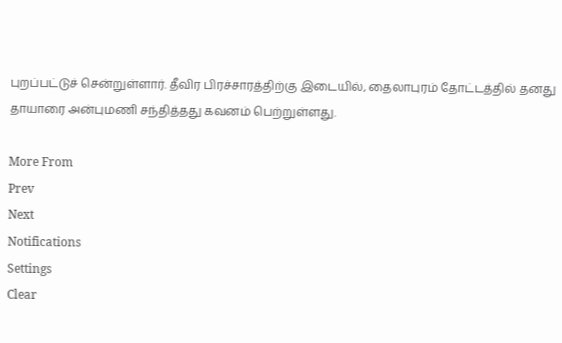புறப்பட்டுச் சென்றுள்ளார். தீவிர பிரச்சாரத்திற்கு இடையில், தைலாபுரம் தோட்டத்தில் தனது தாயாரை அன்புமணி சந்தித்தது கவனம் பெற்றுள்ளது.

More From
Prev
Next
Notifications
Settings
Clear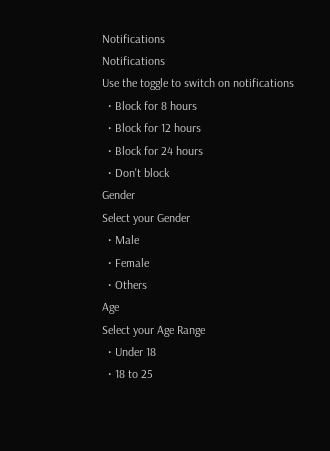Notifications
Notifications
Use the toggle to switch on notifications
  • Block for 8 hours
  • Block for 12 hours
  • Block for 24 hours
  • Don't block
Gender
Select your Gender
  • Male
  • Female
  • Others
Age
Select your Age Range
  • Under 18
  • 18 to 25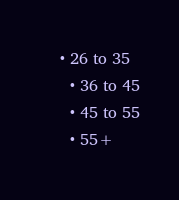• 26 to 35
  • 36 to 45
  • 45 to 55
  • 55+